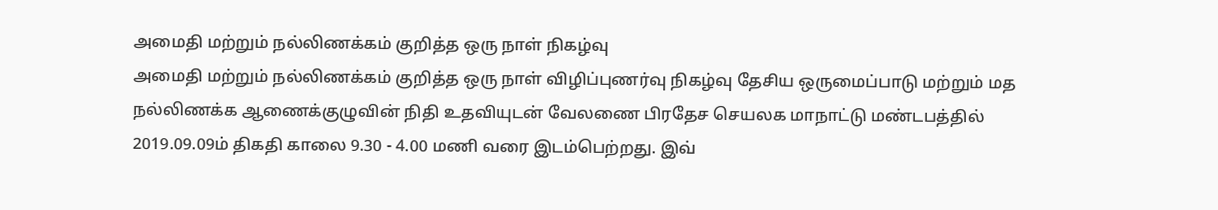அமைதி மற்றும் நல்லிணக்கம் குறித்த ஒரு நாள் நிகழ்வு
அமைதி மற்றும் நல்லிணக்கம் குறித்த ஒரு நாள் விழிப்புணர்வு நிகழ்வு தேசிய ஒருமைப்பாடு மற்றும் மத நல்லிணக்க ஆணைக்குழுவின் நிதி உதவியுடன் வேலணை பிரதேச செயலக மாநாட்டு மண்டபத்தில் 2019.09.09ம் திகதி காலை 9.30 - 4.00 மணி வரை இடம்பெற்றது. இவ்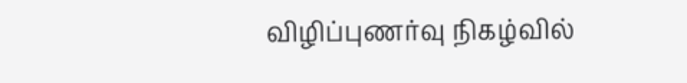விழிப்புணர்வு நிகழ்வில்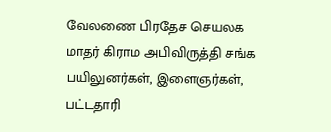வேலணை பிரதேச செயலக மாதர் கிராம அபிவிருத்தி சங்க பயிலுனர்கள், இளைஞர்கள், பட்டதாரி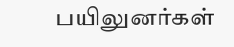பயிலுனர்கள்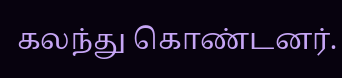கலந்து கொண்டனர்.